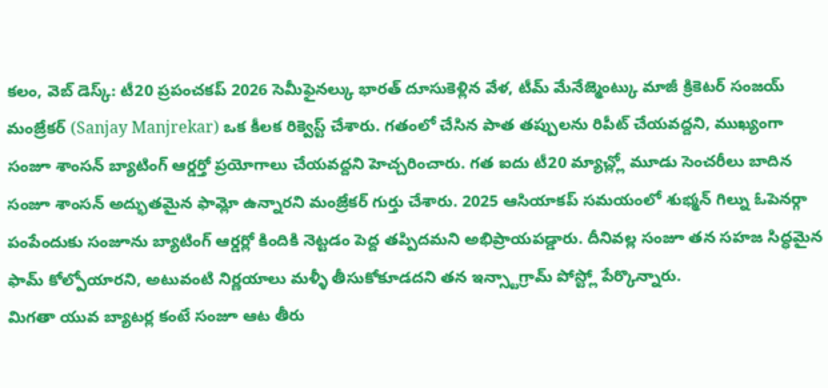కలం, వెబ్ డెస్క్: టీ20 ప్రపంచకప్ 2026 సెమీఫైనల్కు భారత్ దూసుకెళ్లిన వేళ, టీమ్ మేనేజ్మెంట్కు మాజీ క్రికెటర్ సంజయ్ మంజ్రేకర్ (Sanjay Manjrekar) ఒక కీలక రిక్వెస్ట్ చేశారు. గతంలో చేసిన పాత తప్పులను రిపీట్ చేయవద్దని, ముఖ్యంగా సంజూ శాంసన్ బ్యాటింగ్ ఆర్డర్తో ప్రయోగాలు చేయవద్దని హెచ్చరించారు. గత ఐదు టీ20 మ్యాచ్ల్లో మూడు సెంచరీలు బాదిన సంజూ శాంసన్ అద్భుతమైన ఫామ్లో ఉన్నారని మంజ్రేకర్ గుర్తు చేశారు. 2025 ఆసియాకప్ సమయంలో శుభ్మన్ గిల్ను ఓపెనర్గా పంపేందుకు సంజూను బ్యాటింగ్ ఆర్డర్లో కిందికి నెట్టడం పెద్ద తప్పిదమని అభిప్రాయపడ్డారు. దీనివల్ల సంజూ తన సహజ సిద్ధమైన ఫామ్ కోల్పోయారని, అటువంటి నిర్ణయాలు మళ్ళీ తీసుకోకూడదని తన ఇన్స్టాగ్రామ్ పోస్ట్లో పేర్కొన్నారు.
మిగతా యువ బ్యాటర్ల కంటే సంజూ ఆట తీరు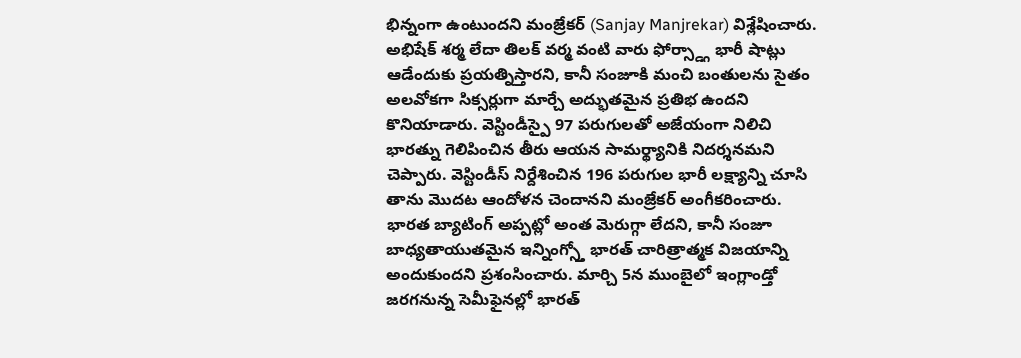భిన్నంగా ఉంటుందని మంజ్రేకర్ (Sanjay Manjrekar) విశ్లేషించారు. అభిషేక్ శర్మ లేదా తిలక్ వర్మ వంటి వారు ఫోర్స్డ్గా భారీ షాట్లు ఆడేందుకు ప్రయత్నిస్తారని, కానీ సంజూకి మంచి బంతులను సైతం అలవోకగా సిక్సర్లుగా మార్చే అద్భుతమైన ప్రతిభ ఉందని కొనియాడారు. వెస్టిండీస్పై 97 పరుగులతో అజేయంగా నిలిచి భారత్ను గెలిపించిన తీరు ఆయన సామర్థ్యానికి నిదర్శనమని చెప్పారు. వెస్టిండీస్ నిర్దేశించిన 196 పరుగుల భారీ లక్ష్యాన్ని చూసి తాను మొదట ఆందోళన చెందానని మంజ్రేకర్ అంగీకరించారు. భారత బ్యాటింగ్ అప్పట్లో అంత మెరుగ్గా లేదని, కానీ సంజూ బాధ్యతాయుతమైన ఇన్నింగ్స్తో భారత్ చారిత్రాత్మక విజయాన్ని అందుకుందని ప్రశంసించారు. మార్చి 5న ముంబైలో ఇంగ్లాండ్తో జరగనున్న సెమీఫైనల్లో భారత్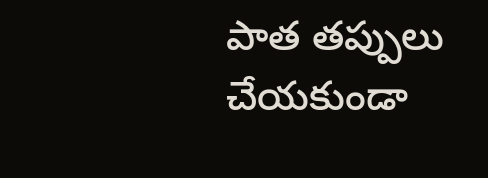పాత తప్పులు చేయకుండా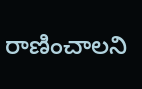రాణించాలని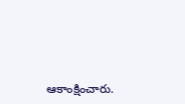ఆకాంక్షించారు.